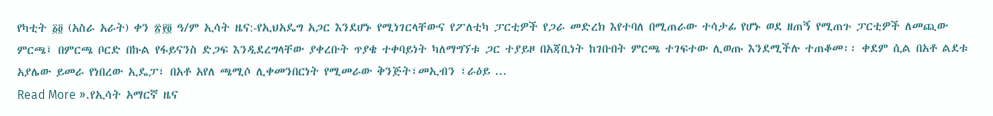የካቲት ፩፬ (አስራ አራት) ቀን ፳፻፬ ዓ/ም ኢሳት ዜና:-የኢህአዴግ አጋር እንደሆኑ የሚነገርላቸውና የፖለቲካ ፓርቲዎች የጋራ መድረክ እየተባለ በሚጠራው ተሳታፊ የሆኑ ወደ ዘጠኝ የሚጠጉ ፓርቲዎች ለመጪው ምርጫ፤ በምርጫ ቦርድ በኩል የፋይናንስ ድጋፍ እንዲደረግላቸው ያቀረቡት ጥያቄ ተቀባይነት ካለማግኘቱ ጋር ተያይዞ በአጃቢነት ከገቡበት ምርጫ ተገፍተው ሊወጡ እንደሚችሉ ተጠቆመ፡፡ ቀደም ሲል በአቶ ልደቱ አያሌው ይመራ የነበረው ኢዴፓ፣ በአቶ አየለ ጫሚሶ ሊቀመንበርነት የሚመራው ቅንጅት፣መኢብን ፣ራዕይ ...
Read More ».የኢሳት አማርኛ ዜና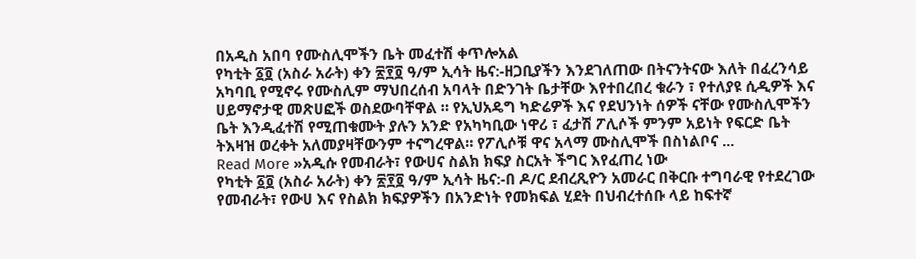በአዲስ አበባ የሙስሊሞችን ቤት መፈተሽ ቀጥሎአል
የካቲት ፩፬ (አስራ አራት) ቀን ፳፻፬ ዓ/ም ኢሳት ዜና:-ዘጋቢያችን እንደገለጠው በትናንትናው እለት በፈረንሳይ አካባቢ የሚኖሩ የሙስሊም ማህበረሰብ አባላት በድንገት ቤታቸው እየተበረበረ ቁራን ፣ የተለያዩ ሲዲዎች እና ሀይማኖታዊ መጽሀፎች ወስደውባቸዋል ። የኢህአዴግ ካድሬዎች እና የደህንነት ሰዎች ናቸው የሙስሊሞችን ቤት እንዲፈተሽ የሚጠቁሙት ያሉን አንድ የአካካቢው ነዋሪ ፣ ፈታሽ ፖሊሶች ምንም አይነት የፍርድ ቤት ትእዛዝ ወረቀት አለመያዛቸውንም ተናግረዋል። የፖሊሶቹ ዋና አላማ ሙስሊሞች በስነልቦና ...
Read More »አዲሱ የመብራት፣ የውሀና ስልክ ክፍያ ስርአት ችግር እየፈጠረ ነው
የካቲት ፩፬ (አስራ አራት) ቀን ፳፻፬ ዓ/ም ኢሳት ዜና:-በ ዶ/ር ደብረጺዮን አመራር በቅርቡ ተግባራዊ የተደረገው የመብራት፣ የውሀ እና የስልክ ክፍያዎችን በአንድነት የመክፍል ሂደት በህብረተሰቡ ላይ ከፍተኛ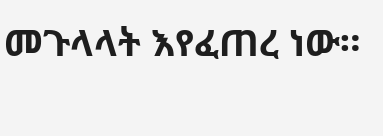መጉላላት እየፈጠረ ነው።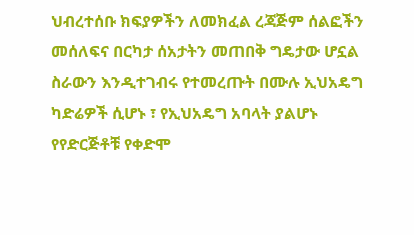ህብረተሰቡ ክፍያዎችን ለመክፈል ረጃጅም ሰልፎችን መሰለፍና በርካታ ሰአታትን መጠበቅ ግዴታው ሆኗል ስራውን እንዲተገብሩ የተመረጡት በሙሉ ኢህአዴግ ካድሬዎች ሲሆኑ ፣ የኢህአዴግ አባላት ያልሆኑ የየድርጅቶቹ የቀድሞ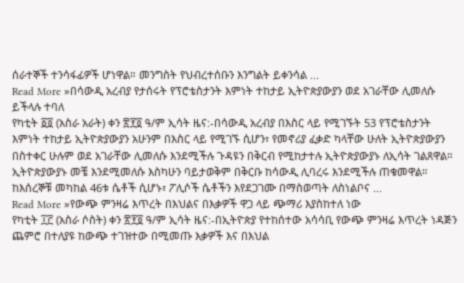ሰራተኞች ተንሳፋፊዎች ሆነዋል። መንግስት የህብረተሰቡን እንግልት ይቀንሳል ...
Read More »በሳውዲ አረብያ የታሰሩት የፕሮቴስታንት እምነት ተከታይ ኢትዮጵያውያን ወደ አገራቸው ሊመለሱ ይችላሉ ተባለ
የካቲት ፩፬ (አስራ አራት) ቀን ፳፻፬ ዓ/ም ኢሳት ዜና:-በሳውዲ አረብያ በእስር ላይ የሚገኙት 53 የፕሮቴስታንት እምነት ተከታይ ኢትዮጵያውያን አሁንም በእስር ላይ የሚገኙ ሲሆን፣ የመኖሪያ ፈቃድ ካላቸው ሁለት ኢትዮጵያውያን በስተቀር ሁሉም ወደ አገራቸው ሊመለሱ እንደሚችሉ ጉዳዩን በቅርብ የሚከታተሉ ኢትዮጵያውያኑ ለኢሳት ገልጸዋል። ኢትዮጵያውያኑ መቼ እንደሚመለሱ እስካሁን ባይታወቅም በቅርቡ ከሳውዲ ሊባረሩ እንደሚችሉ ጠቁመዋል። ከእሰረኞቹ መካከል 46ቱ ሴቶች ሲሆኑ፣ ፖሊሶች ሴቶችን እየደጋገሙ በማስወጣት ለስነልቦና ...
Read More »የውጭ ምንዛሬ እጥረት በእህልና በእቃዎች ዋጋ ላይ ጭማሪ እያስከተለ ነው
የካቲት ፲፫ (አስራ ሶስት) ቀን ፳፻፬ ዓ/ም ኢሳት ዜና:-በኢትዮጵያ የተከሰተው አሳሳቢ የውጭ ምንዛሬ እጥረት ነዳጅን ጨምሮ በተለያዩ ከውጭ ተገዝተው በሚመጡ እቃዎች እና በእህል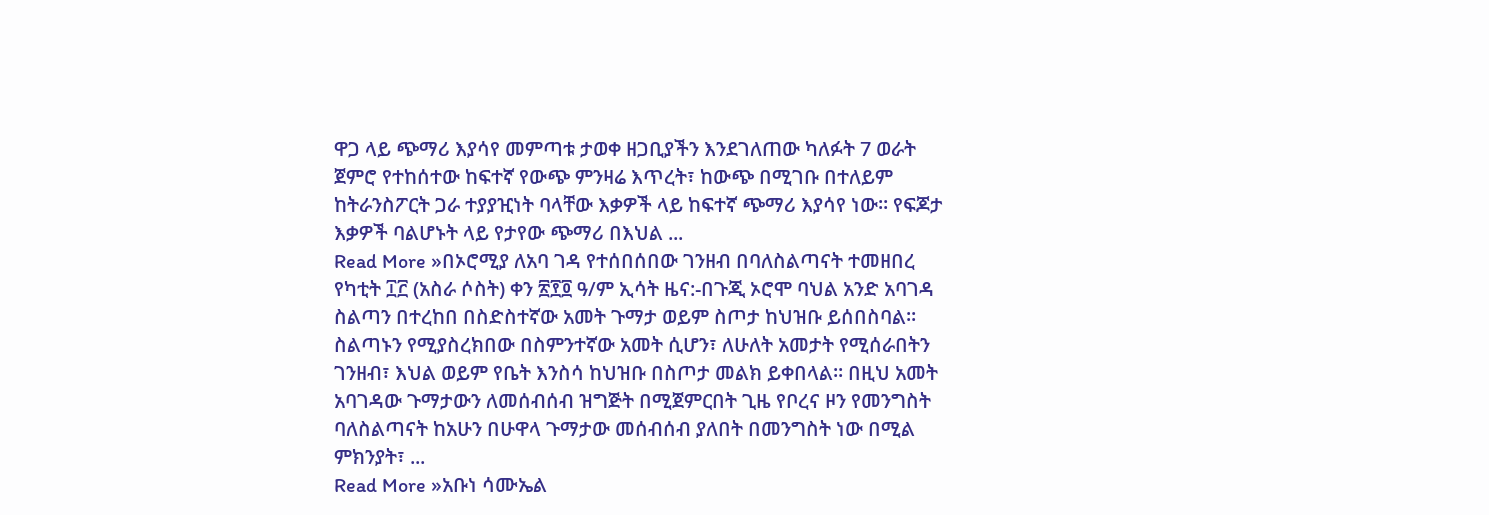ዋጋ ላይ ጭማሪ እያሳየ መምጣቱ ታወቀ ዘጋቢያችን እንደገለጠው ካለፉት 7 ወራት ጀምሮ የተከሰተው ከፍተኛ የውጭ ምንዛሬ እጥረት፣ ከውጭ በሚገቡ በተለይም ከትራንስፖርት ጋራ ተያያዢነት ባላቸው እቃዎች ላይ ከፍተኛ ጭማሪ እያሳየ ነው። የፍጆታ እቃዎች ባልሆኑት ላይ የታየው ጭማሪ በእህል ...
Read More »በኦሮሚያ ለአባ ገዳ የተሰበሰበው ገንዘብ በባለስልጣናት ተመዘበረ
የካቲት ፲፫ (አስራ ሶስት) ቀን ፳፻፬ ዓ/ም ኢሳት ዜና:-በጉጂ ኦሮሞ ባህል አንድ አባገዳ ስልጣን በተረከበ በስድስተኛው አመት ጉማታ ወይም ስጦታ ከህዝቡ ይሰበስባል። ስልጣኑን የሚያስረክበው በስምንተኛው አመት ሲሆን፣ ለሁለት አመታት የሚሰራበትን ገንዘብ፣ እህል ወይም የቤት እንስሳ ከህዝቡ በስጦታ መልክ ይቀበላል። በዚህ አመት አባገዳው ጉማታውን ለመሰብሰብ ዝግጅት በሚጀምርበት ጊዜ የቦረና ዞን የመንግስት ባለስልጣናት ከአሁን በሁዋላ ጉማታው መሰብሰብ ያለበት በመንግስት ነው በሚል ምክንያት፣ ...
Read More »አቡነ ሳሙኤል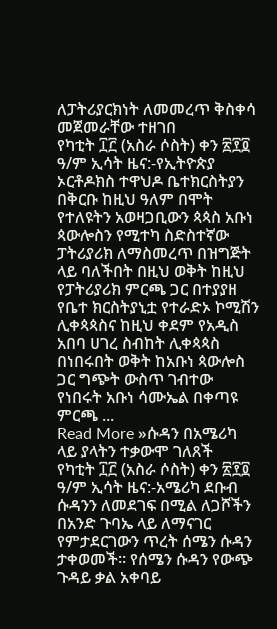ለፓትሪያርክነት ለመመረጥ ቅስቀሳ መጀመራቸው ተዘገበ
የካቲት ፲፫ (አስራ ሶስት) ቀን ፳፻፬ ዓ/ም ኢሳት ዜና:-የኢትዮጵያ ኦርቶዶክስ ተዋህዶ ቤተክርስትያን በቅርቡ ከዚህ ዓለም በሞት የተለዩትን አወዛጋቢውን ጳጳስ አቡነ ጳውሎስን የሚተካ ስድስተኛው ፓትሪያሪክ ለማስመረጥ በዝግጅት ላይ ባለችበት በዚህ ወቅት ከዚህ የፓትሪያሪክ ምርጫ ጋር በተያያዘ የቤተ ክርስትያኒቷ የተራድኦ ኮሚሽን ሊቀጳጳስና ከዚህ ቀደም የአዲስ አበባ ሀገረ ስብከት ሊቀጳጳስ በነበሩበት ወቅት ከአቡነ ጳውሎስ ጋር ግጭት ውስጥ ገብተው የነበሩት አቡነ ሳሙኤል በቀጣዩ ምርጫ ...
Read More »ሱዳን በአሜሪካ ላይ ያላትን ተቃውሞ ገለጸች
የካቲት ፲፫ (አስራ ሶስት) ቀን ፳፻፬ ዓ/ም ኢሳት ዜና:-አሜሪካ ደቡብ ሱዳንን ለመደገፍ በሚል ለጋሾችን በአንድ ጉባኤ ላይ ለማናገር የምታደርገውን ጥረት ሰሜን ሱዳን ታቀወመች። የሰሜን ሱዳን የውጭ ጉዳይ ቃል አቀባይ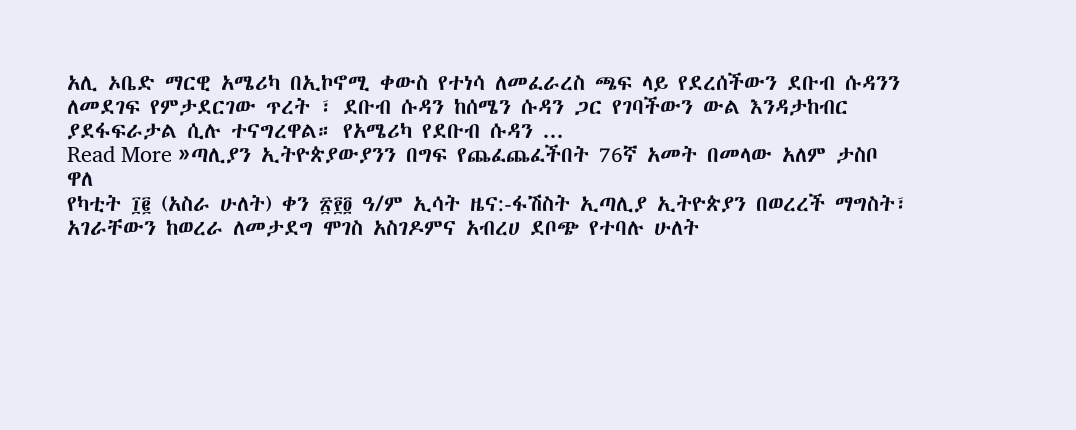አሊ ኦቤድ ማርዊ አሜሪካ በኢኮኖሚ ቀውስ የተነሳ ለመፈራረስ ጫፍ ላይ የደረሰችውን ደቡብ ሱዳንን ለመደገፍ የምታደርገው ጥረት ፣ ደቡብ ሱዳን ከሰሜን ሱዳን ጋር የገባችውን ውል እንዳታከብር ያደፋፍራታል ሲሉ ተናግረዋል። የአሜሪካ የደቡብ ሱዳን ...
Read More »ጣሊያን ኢትዮጵያውያንን በግፍ የጨፈጨፈችበት 76ኛ አመት በመላው አለም ታስቦ ዋለ
የካቲት ፲፪ (አስራ ሁለት) ቀን ፳፻፬ ዓ/ም ኢሳት ዜና:-ፋሽስት ኢጣሊያ ኢትዮጵያን በወረረች ማግስት፣ አገራቸውን ከወረራ ለመታደግ ሞገስ አስገዶምና አብረሀ ደቦጭ የተባሉ ሁለት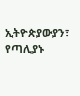ኢትዮጵያውያን፣ የጣሊያኑ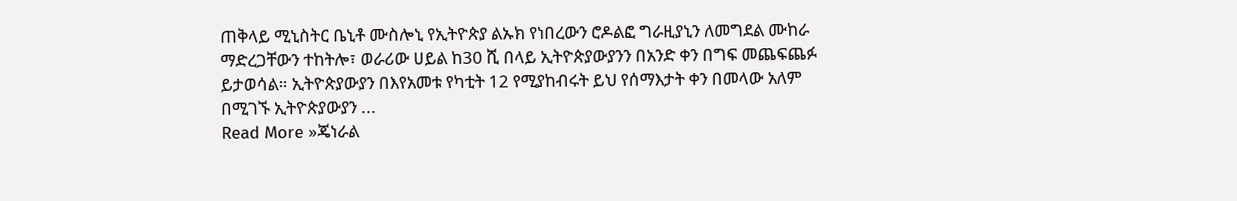ጠቅላይ ሚኒስትር ቤኒቶ ሙስሎኒ የኢትዮጵያ ልኡክ የነበረውን ሮዶልፎ ግራዚያኒን ለመግደል ሙከራ ማድረጋቸውን ተከትሎ፣ ወራሪው ሀይል ከ30 ሺ በላይ ኢትዮጵያውያንን በአንድ ቀን በግፍ መጨፍጨፉ ይታወሳል። ኢትዮጵያውያን በእየአመቱ የካቲት 12 የሚያከብሩት ይህ የሰማእታት ቀን በመላው አለም በሚገኙ ኢትዮጵያውያን ...
Read More »ጄነራል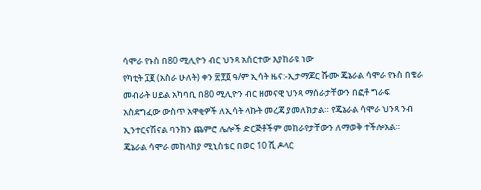ሳሞራ የኑስ በ80 ሚሊዮን ብር ህንጻ አሰርተው እያከራዩ ነው
የካቲት ፲፪ (አስራ ሁለት) ቀን ፳፻፬ ዓ/ም ኢሳት ዜና:-ኢታማጆር ሹሙ ጄኔራል ሳሞራ የኑስ በቄራ መብራት ሀይል አካባቢ በ80 ሚሊዮን ብር ዘመናዊ ህንጻ ማሰራታቸውን በፎቶ ግራፍ አስደግፈው ውስጥ አዋቂዎች ለኢሳት ላኩት መረጃ ያመለክታል። የጄኔራል ሳሞራ ህንጻ ንብ ኢንተርናሽናል ባንክን ጨምሮ ሌሎች ድርጅቶችም መከራየታቸውን ለማወቅ ተችሎአል። ጄኔራል ሳሞራ መከላከያ ሚኒስቴር በወር 10 ሺ ዶላር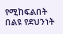የሚከፍልበት በልዩ የደህንነት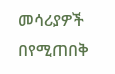መሳሪያዎች በየሚጠበቅ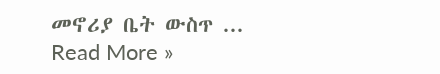መኖሪያ ቤት ውስጥ ...
Read More »